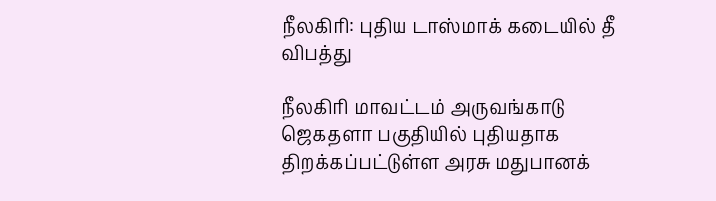நீலகிரி: புதிய டாஸ்மாக் கடையில் தீ விபத்து

நீலகிரி மாவட்டம் அருவங்காடு ஜெகதளா பகுதியில் புதியதாக திறக்கப்பட்டுள்ள அரசு மதுபானக்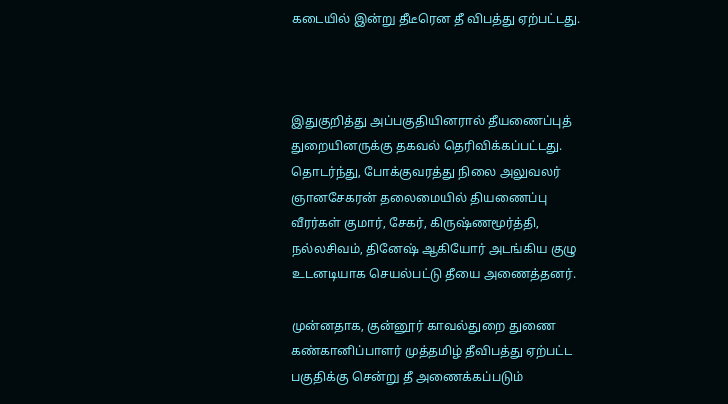கடையில் இன்று தீடீரென தீ விபத்து ஏற்பட்டது.



இதுகுறித்து அப்பகுதியினரால் தீயணைப்புத் துறையினருக்கு தகவல் தெரிவிக்கப்பட்டது. தொடர்ந்து, போக்குவரத்து நிலை அலுவலர் ஞானசேகரன் தலைமையில் தியணைப்பு வீரர்கள் குமார், சேகர், கிருஷ்ணமூர்த்தி, நல்லசிவம், தினேஷ் ஆகியோர் அடங்கிய குழு உடனடியாக செயல்பட்டு தீயை அணைத்தனர்.

முன்னதாக, குன்னூர் காவல்துறை துணை கண்கானிப்பாளர் முத்தமிழ் தீவிபத்து ஏற்பட்ட பகுதிக்கு சென்று தீ அணைக்கப்படும்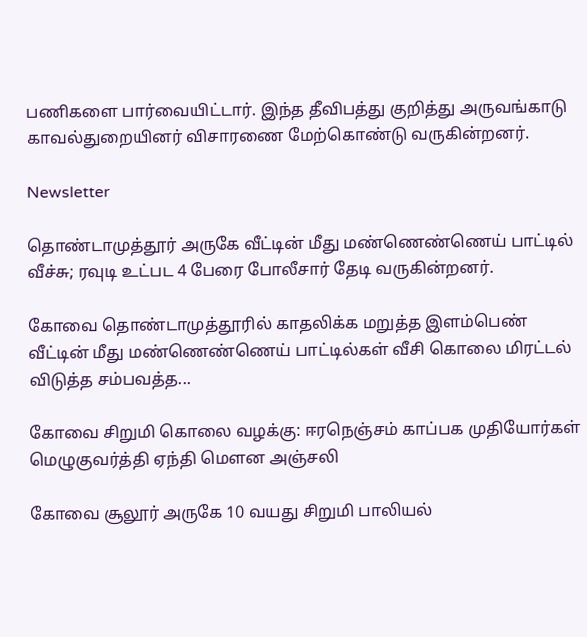பணிகளை பார்வையிட்டார். இந்த தீவிபத்து குறித்து அருவங்காடு காவல்துறையினர் விசாரணை மேற்கொண்டு வருகின்றனர்.

Newsletter

தொண்டாமுத்தூர் அருகே வீட்டின் மீது மண்ணெண்ணெய் பாட்டில் வீச்சு; ரவுடி உட்பட 4 பேரை போலீசார் தேடி வருகின்றனர்.

கோவை தொண்டாமுத்தூரில் காதலிக்க மறுத்த இளம்பெண் வீட்டின் மீது மண்ணெண்ணெய் பாட்டில்கள் வீசி கொலை மிரட்டல் விடுத்த சம்பவத்த...

கோவை சிறுமி கொலை வழக்கு: ஈரநெஞ்சம் காப்பக முதியோர்கள் மெழுகுவர்த்தி ஏந்தி மௌன அஞ்சலி

கோவை சூலூர் அருகே 10 வயது சிறுமி பாலியல்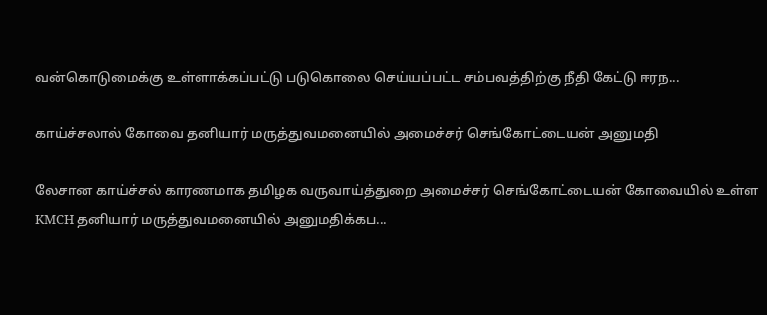வன்கொடுமைக்கு உள்ளாக்கப்பட்டு படுகொலை செய்யப்பட்ட சம்பவத்திற்கு நீதி கேட்டு ஈரந...

காய்ச்சலால் கோவை தனியார் மருத்துவமனையில் அமைச்சர் செங்கோட்டையன் அனுமதி

லேசான காய்ச்சல் காரணமாக தமிழக வருவாய்த்துறை அமைச்சர் செங்கோட்டையன் கோவையில் உள்ள KMCH தனியார் மருத்துவமனையில் அனுமதிக்கப...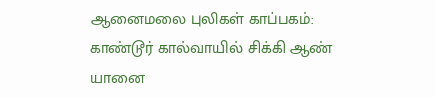ஆனைமலை புலிகள் காப்பகம்: காண்டூர் கால்வாயில் சிக்கி ஆண் யானை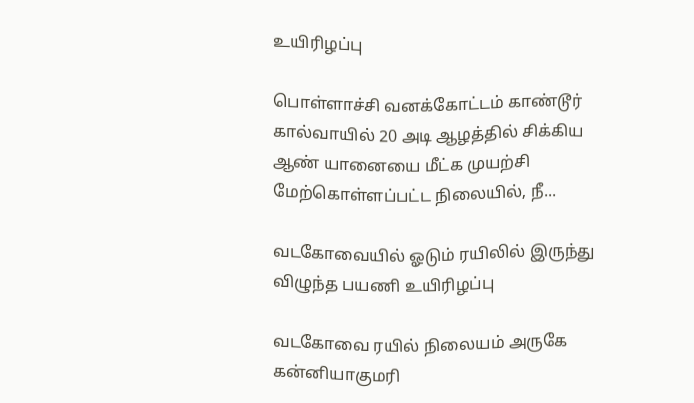உயிரிழப்பு

பொள்ளாச்சி வனக்கோட்டம் காண்டூர் கால்வாயில் 20 அடி ஆழத்தில் சிக்கிய ஆண் யானையை மீட்க முயற்சி மேற்கொள்ளப்பட்ட நிலையில், நீ...

வடகோவையில் ஓடும் ரயிலில் இருந்து விழுந்த பயணி உயிரிழப்பு

வடகோவை ரயில் நிலையம் அருகே கன்னியாகுமரி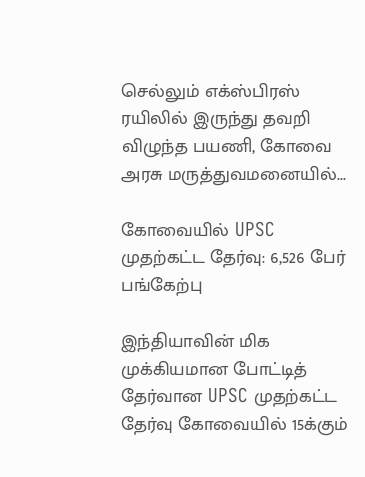செல்லும் எக்ஸ்பிரஸ் ரயிலில் இருந்து தவறி விழுந்த பயணி, கோவை அரசு மருத்துவமனையில்...

கோவையில் UPSC முதற்கட்ட தேர்வு: 6,526 பேர் பங்கேற்பு

இந்தியாவின் மிக முக்கியமான போட்டித் தேர்வான UPSC முதற்கட்ட தேர்வு கோவையில் 15க்கும்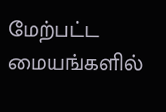மேற்பட்ட மையங்களில்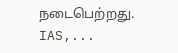நடைபெற்றது. IAS,...